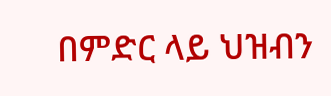በምድር ላይ ህዝብን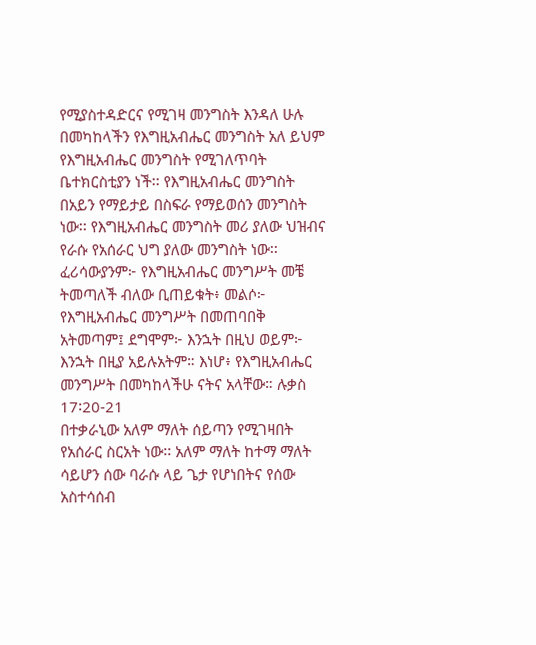የሚያስተዳድርና የሚገዛ መንግስት እንዳለ ሁሉ በመካከላችን የእግዚአብሔር መንግስት አለ ይህም የእግዚአብሔር መንግስት የሚገለጥባት ቤተክርስቲያን ነች፡፡ የእግዚአብሔር መንግስት በአይን የማይታይ በስፍራ የማይወሰን መንግስት ነው፡፡ የእግዚአብሔር መንግስት መሪ ያለው ህዝብና የራሱ የአሰራር ህግ ያለው መንግስት ነው፡፡
ፈሪሳውያንም፦ የእግዚአብሔር መንግሥት መቼ ትመጣለች ብለው ቢጠይቁት፥ መልሶ፦ የእግዚአብሔር መንግሥት በመጠባበቅ አትመጣም፤ ደግሞም፦ እንኋት በዚህ ወይም፦ እንኋት በዚያ አይሉአትም። እነሆ፥ የእግዚአብሔር መንግሥት በመካከላችሁ ናትና አላቸው። ሉቃስ 17፡20-21
በተቃራኒው አለም ማለት ሰይጣን የሚገዛበት የአሰራር ስርአት ነው፡፡ አለም ማለት ከተማ ማለት ሳይሆን ሰው ባራሱ ላይ ጌታ የሆነበትና የሰው አስተሳሰብ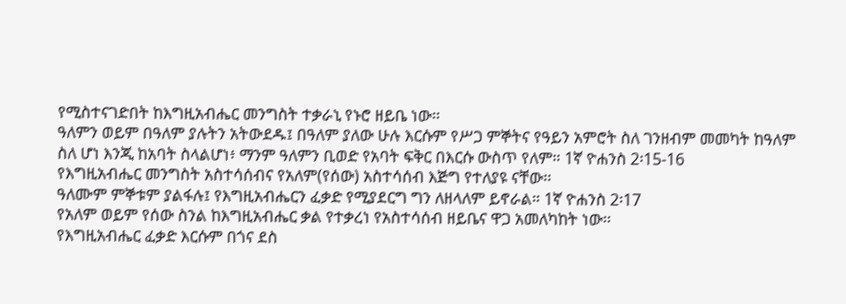የሚስተናገድበት ከእግዚአብሔር መንግስት ተቃራኒ የኑሮ ዘይቤ ነው፡፡
ዓለምን ወይም በዓለም ያሉትን አትውደዱ፤ በዓለም ያለው ሁሉ እርሱም የሥጋ ምኞትና የዓይን አምሮት ስለ ገንዘብም መመካት ከዓለም ስለ ሆነ እንጂ ከአባት ስላልሆነ፥ ማንም ዓለምን ቢወድ የአባት ፍቅር በእርሱ ውስጥ የለም። 1ኛ ዮሐንስ 2፡15-16
የእግዚአብሔር መንግስት አስተሳሰብና የአለም(የሰው) አስተሳሰብ እጅግ የተለያዩ ናቸው፡፡
ዓለሙም ምኞቱም ያልፋሉ፤ የእግዚአብሔርን ፈቃድ የሚያደርግ ግን ለዘላለም ይኖራል። 1ኛ ዮሐንስ 2፡17
የአለም ወይም የሰው ስንል ከእግዚአብሔር ቃል የተቃረነ የአስተሳሰብ ዘይቤና ዋጋ አመለካከት ነው፡፡
የእግዚአብሔር ፈቃድ እርሱም በጎና ደስ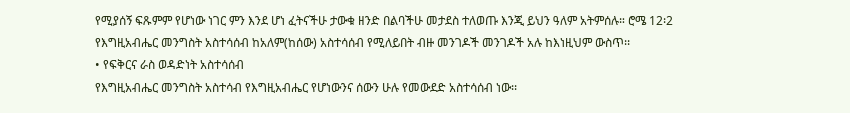የሚያሰኝ ፍጹምም የሆነው ነገር ምን እንደ ሆነ ፈትናችሁ ታውቁ ዘንድ በልባችሁ መታደስ ተለወጡ እንጂ ይህን ዓለም አትምሰሉ። ሮሜ 12፡2
የእግዚአብሔር መንግስት አስተሳሰብ ከአለም(ከሰው) አስተሳሰብ የሚለይበት ብዙ መንገዶች መንገዶች አሉ ከእነዚህም ውስጥ፡፡
• የፍቅርና ራስ ወዳድነት አስተሳሰብ
የእግዚአብሔር መንግስት አስተሳብ የእግዚአብሔር የሆነውንና ሰውን ሁሉ የመውደድ አስተሳሰብ ነው፡፡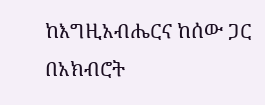ከእግዚአብሔርና ከሰው ጋር በአክብሮት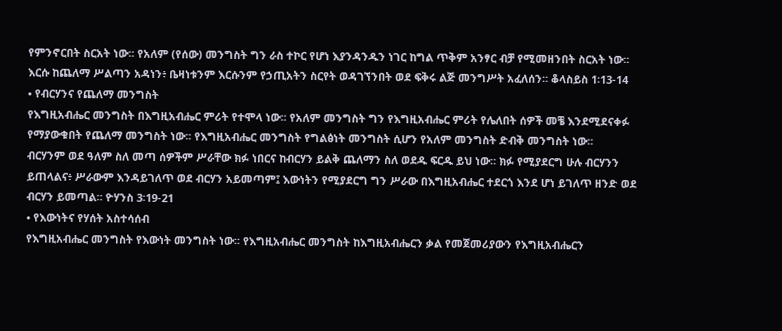የምንኖርበት ስርአት ነው፡፡ የአለም (የሰው) መንግስት ግን ራስ ተኮር የሆነ እያንዳንዱን ነገር ከግል ጥቅም አንፃር ብቻ የሚመዘንበት ስርአት ነው፡፡
እርሱ ከጨለማ ሥልጣን አዳነን፥ ቤዛነቱንም እርሱንም የኃጢአትን ስርየት ወዳገኘንበት ወደ ፍቅሩ ልጅ መንግሥት አፈለሰን። ቆላስይስ 1፡13-14
• የብርሃንና የጨለማ መንግስት
የእግዚአብሔር መንግስት በእግዚአብሔር ምሪት የተሞላ ነው፡፡ የአለም መንግስት ግን የእግዚአብሔር ምሪት የሌለበት ሰዎች መቼ እንደሚደናቀፉ የማያውቁበት የጨለማ መንግስት ነው፡፡ የእግዚአብሔር መንግስት የግልፅነት መንግስት ሲሆን የአለም መንግስት ድብቅ መንግስት ነው፡፡
ብርሃንም ወደ ዓለም ስለ መጣ ሰዎችም ሥራቸው ክፉ ነበርና ከብርሃን ይልቅ ጨለማን ስለ ወደዱ ፍርዱ ይህ ነው። ክፉ የሚያደርግ ሁሉ ብርሃንን ይጠላልና፥ ሥራውም እንዳይገለጥ ወደ ብርሃን አይመጣም፤ እውነትን የሚያደርግ ግን ሥራው በእግዚአብሔር ተደርጎ እንደ ሆነ ይገለጥ ዘንድ ወደ ብርሃን ይመጣል። ዮሃንስ 3፡19-21
• የእውነትና የሃሰት አስተሳሰብ
የእግዚአብሔር መንግስት የእውነት መንግስት ነው፡፡ የእግዚአብሔር መንግስት ከእግዚአብሔርን ቃል የመጀመሪያውን የእግዚአብሔርን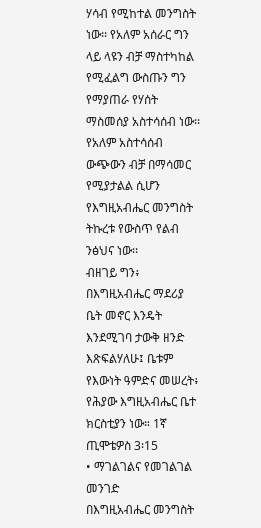ሃሳብ የሚከተል መንግስት ነው፡፡ የአለም አሰራር ግን ላይ ላዩን ብቻ ማስተካከል የሚፈልግ ውስጡን ግን የማያጠራ የሃሰት ማስመሰያ አስተሳሰብ ነው፡፡ የአለም አስተሳሰብ ውጭውን ብቻ በማሳመር የሚያታልል ሲሆን የእግዚአብሔር መንግስት ትኩረቱ የውስጥ የልብ ንፅህና ነው፡፡
ብዘገይ ግን፥ በእግዚአብሔር ማደሪያ ቤት መኖር እንዴት እንደሚገባ ታውቅ ዘንድ እጽፍልሃለሁ፤ ቤቱም የእውነት ዓምድና መሠረት፥ የሕያው እግዚአብሔር ቤተ ክርስቲያን ነው። 1ኛ ጢሞቴዎስ 3፡15
• ማገልገልና የመገልገል መንገድ
በእግዚአብሔር መንግስት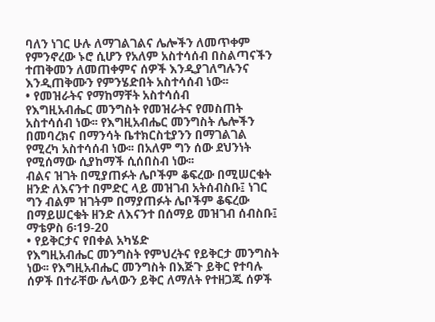ባለን ነገር ሁሉ ለማገልገልና ሌሎችን ለመጥቀም የምንኖረው ኑሮ ሲሆን የአለም አስተሳሰብ በስልጣናችን ተጠቅመን ለመጠቀምና ሰዎች እንዲያገለግሉንና እንዲጠቅሙን የምንሄድበት አስተሳሰብ ነው፡፡
• የመዝራትና የማከማቸት አስተሳሰብ
የእግዚአብሔር መንግስት የመዝራትና የመስጠት አስተሳሰብ ነው፡፡ የእግዚአብሔር መንግስት ሌሎችን በመባረክና በማንሳት ቤተክርስቲያንን በማገልገል የሚረካ አስተሳሰብ ነው፡፡ በአለም ግን ሰው ደህንነት የሚሰማው ሲያከማች ሲሰበስብ ነው፡፡
ብልና ዝገት በሚያጠፉት ሌቦችም ቆፍረው በሚሠርቁት ዘንድ ለእናንተ በምድር ላይ መዝገብ አትሰብስቡ፤ ነገር ግን ብልም ዝገትም በማያጠፉት ሌቦችም ቆፍረው በማይሠርቁት ዘንድ ለእናንተ በሰማይ መዝገብ ሰብስቡ፤ ማቴዎስ 6፡19-20
• የይቅርታና የበቀል አካሄድ
የእግዚአብሔር መንግስት የምህረትና የይቅርታ መንግስት ነው፡፡ የእግዚአብሔር መንግስት በእጅጉ ይቅር የተባሉ ሰዎች በተራቸው ሌላውን ይቅር ለማለት የተዘጋጁ ሰዎች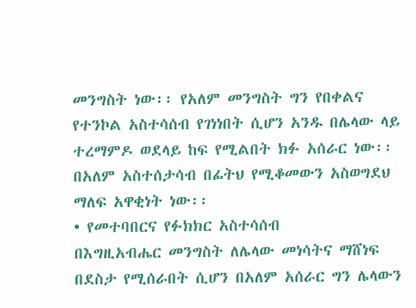መንግስት ነው፡፡ የአለም መንግስት ግን የበቀልና የተንኮል አስተሳሰብ የገነነበት ሲሆን አንዱ በሌላው ላይ ተረማምዶ ወደላይ ከፍ የሚልበት ክፉ አሰራር ነው፡፡ በአለም አስተሰታሳብ በፊትህ የሚቆመውን አስወግደህ ማለፍ አዋቂነት ነው፡፡
• የመተባበርና የፉክክር አስተሳሰብ
በእግዚአብሔር መንግስት ለሌላው መነሳትና ማሸነፍ በደስታ የሚሰራበት ሲሆን በአለም አሰራር ግን ሌላውን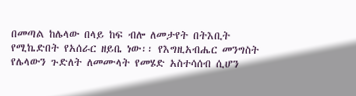በመጣል ከሌላው በላይ ከፍ ብሎ ለመታየት በትእቢት የሚኬድበት የአሰራር ዘይቤ ነው፡፡ የእግዚአብሔር መንግስት የሌላውን ጉድለት ለመሙላት የመሄድ አስተሳሰብ ሲሆን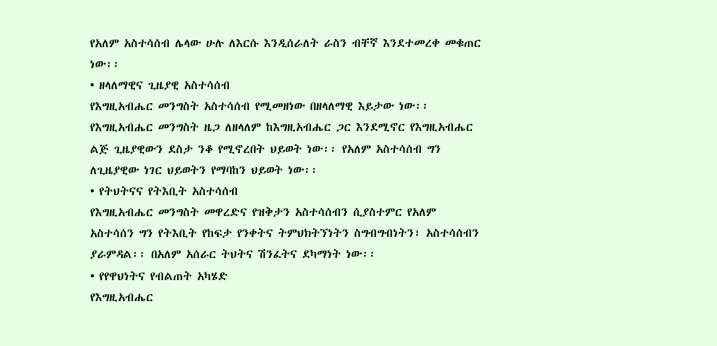የአለም አስተሳሰብ ሌላው ሁሉ ለእርሱ እንዲሰራለት ራስን ብቸኛ እንደተመረቀ መቁጠር ነው፡፡
• ዘላለማዊና ጊዜያዊ አስተሳሰብ
የእግዚአብሔር መንግስት አስተሳሰብ የሚመዘነው በዘላለማዊ እይታው ነው፡፡ የእግዚአብሔር መንግስት ዜጋ ለዘላለም ከእግዚአብሔር ጋር እንደሚኖር የእግዚአብሔር ልጅ ጊዜያዊውን ደስታ ንቆ የሚኖረበት ህይወት ነው፡፡ የአለም አስተሳሰብ ግን ለጊዜያዊው ነገር ህይወትን የማባከን ህይወት ነው፡፡
• የትህትናና የትእቢት አስተሳሰብ
የእግዚአብሔር መንግስት መዋረድና የዝቅታን አስተሳሰብን ሲያስተምር የአለም አስተሳሰን ግን የትእቢት የከፍታ የንቀትና ትምህክትኘነትን ስግብግብነትን፣ አስተሳሰብን ያራምዳል፡፡ በአለም አሰራር ትህትና ሽንፈትና ደካማነት ነው፡፡
• የየዋህነትና የብልጠት አካሄድ
የእግዚአብሔር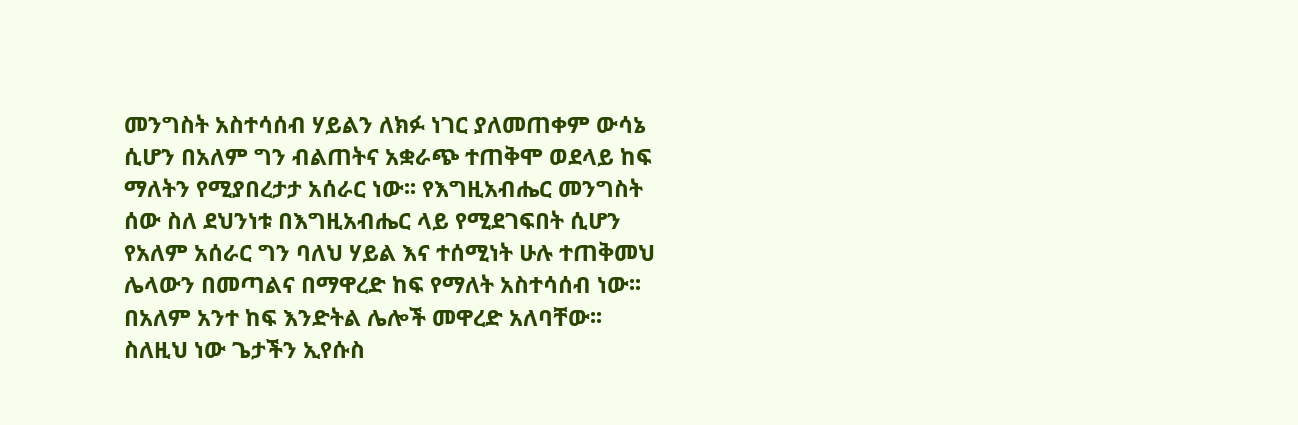መንግስት አስተሳሰብ ሃይልን ለክፉ ነገር ያለመጠቀም ውሳኔ ሲሆን በአለም ግን ብልጠትና አቋራጭ ተጠቅሞ ወደላይ ከፍ ማለትን የሚያበረታታ አሰራር ነው፡፡ የእግዚአብሔር መንግስት ሰው ስለ ደህንነቱ በእግዚአብሔር ላይ የሚደገፍበት ሲሆን የአለም አሰራር ግን ባለህ ሃይል እና ተሰሚነት ሁሉ ተጠቅመህ ሌላውን በመጣልና በማዋረድ ከፍ የማለት አስተሳሰብ ነው፡፡ በአለም አንተ ከፍ እንድትል ሌሎች መዋረድ አለባቸው፡፡
ስለዚህ ነው ጌታችን ኢየሱስ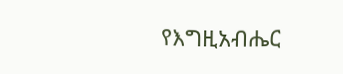የእግዚአብሔር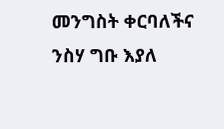መንግስት ቀርባለችና ንስሃ ግቡ እያለ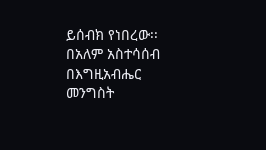ይሰብክ የነበረው፡፡ በአለም አስተሳሰብ በእግዚአብሔር መንግስት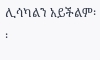ሊሳካልን አይችልም፡፡